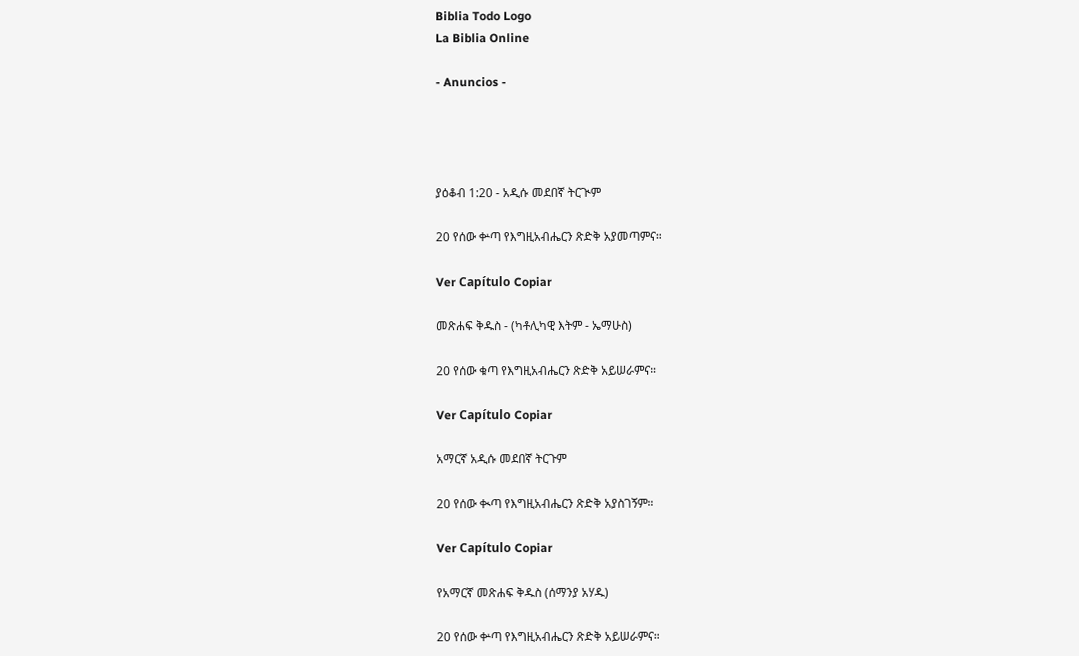Biblia Todo Logo
La Biblia Online

- Anuncios -




ያዕቆብ 1:20 - አዲሱ መደበኛ ትርጒም

20 የሰው ቍጣ የእግዚአብሔርን ጽድቅ አያመጣምና።

Ver Capítulo Copiar

መጽሐፍ ቅዱስ - (ካቶሊካዊ እትም - ኤማሁስ)

20 የሰው ቁጣ የእግዚአብሔርን ጽድቅ አይሠራምና።

Ver Capítulo Copiar

አማርኛ አዲሱ መደበኛ ትርጉም

20 የሰው ቊጣ የእግዚአብሔርን ጽድቅ አያስገኝም።

Ver Capítulo Copiar

የአማርኛ መጽሐፍ ቅዱስ (ሰማንያ አሃዱ)

20 የሰው ቍጣ የእግዚአብሔርን ጽድቅ አይሠራምና።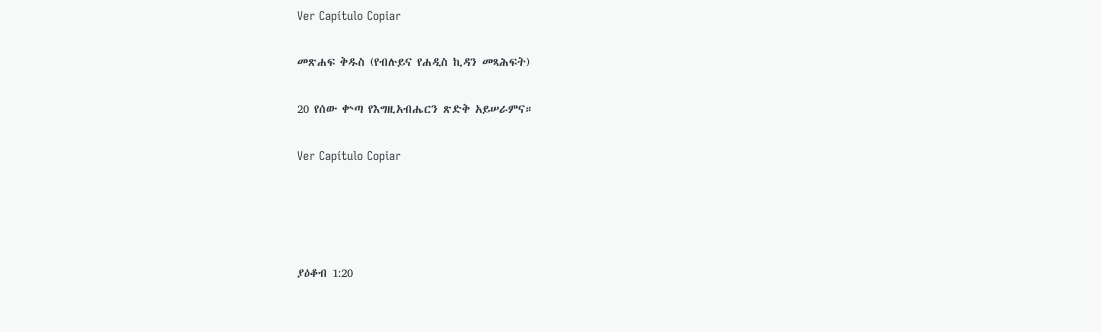Ver Capítulo Copiar

መጽሐፍ ቅዱስ (የብሉይና የሐዲስ ኪዳን መጻሕፍት)

20 የሰው ቍጣ የእግዚአብሔርን ጽድቅ አይሠራምና።

Ver Capítulo Copiar




ያዕቆብ 1:20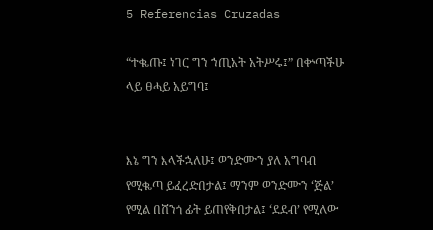5 Referencias Cruzadas

“ተቈጡ፤ ነገር ግን ኀጢአት አትሥሩ፤” በቍጣችሁ ላይ ፀሓይ አይግባ፤


እኔ ግን እላችኋለሁ፤ ወንድሙን ያለ አግባብ የሚቈጣ ይፈረድበታል፤ ማንም ወንድሙን ‘ጅል’ የሚል በሸንጎ ፊት ይጠየቅበታል፤ ‘ደደብ’ የሚለው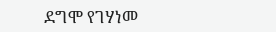ደግሞ የገሃነመ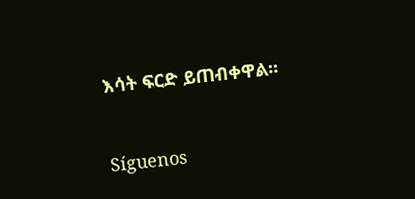እሳት ፍርድ ይጠብቀዋል።


Síguenos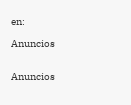en:

Anuncios


Anuncios